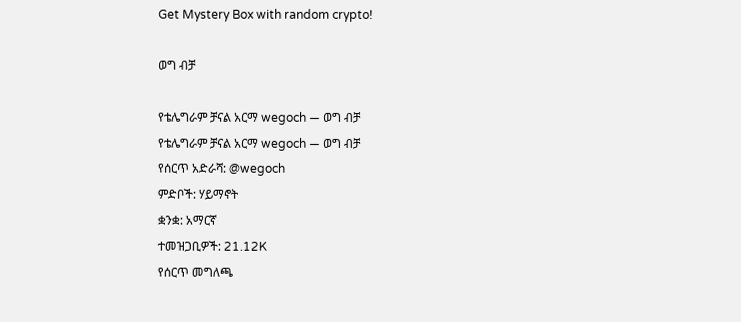Get Mystery Box with random crypto!

ወግ ብቻ

የቴሌግራም ቻናል አርማ wegoch — ወግ ብቻ
የቴሌግራም ቻናል አርማ wegoch — ወግ ብቻ
የሰርጥ አድራሻ: @wegoch
ምድቦች: ሃይማኖት
ቋንቋ: አማርኛ
ተመዝጋቢዎች: 21.12K
የሰርጥ መግለጫ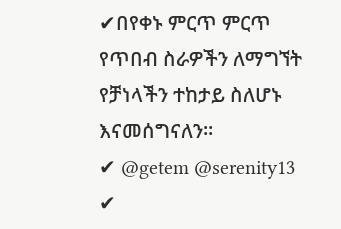✔በየቀኑ ምርጥ ምርጥ የጥበብ ስራዎችን ለማግኘት የቻነላችን ተከታይ ስለሆኑ እናመሰግናለን።
✔ @getem @serenity13
✔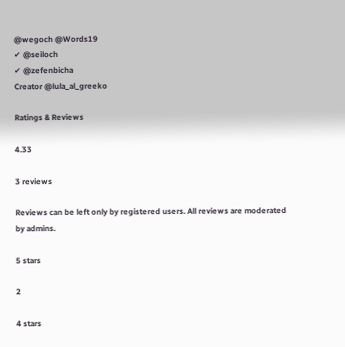@wegoch @Words19
✔ @seiloch
✔ @zefenbicha
Creator @lula_al_greeko

Ratings & Reviews

4.33

3 reviews

Reviews can be left only by registered users. All reviews are moderated by admins.

5 stars

2

4 stars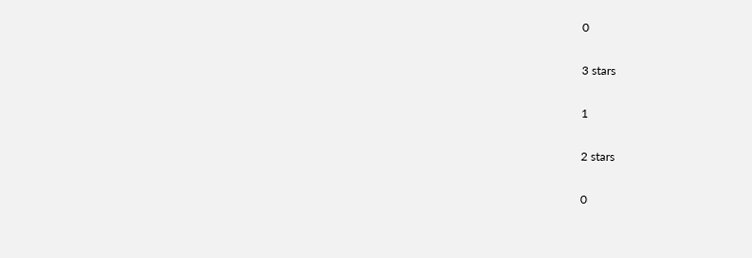0

3 stars

1

2 stars

0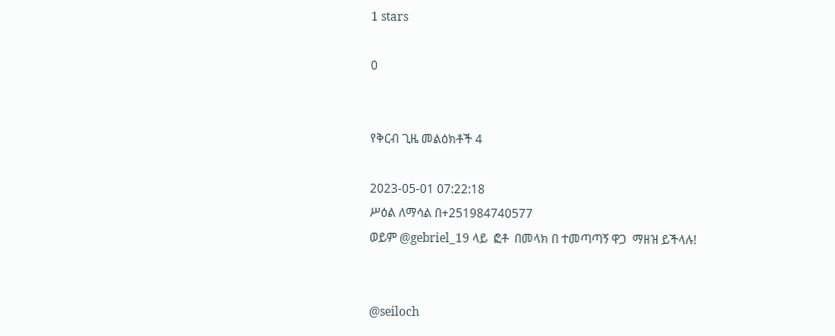1 stars

0


የቅርብ ጊዜ መልዕክቶች 4

2023-05-01 07:22:18
ሥዕል ለማሳል በ+251984740577
ወይም @gebriel_19 ላይ  ፎቶ  በመላክ በ ተመጣጣኝ ዋጋ  ማዘዝ ይችላሉ!


@seiloch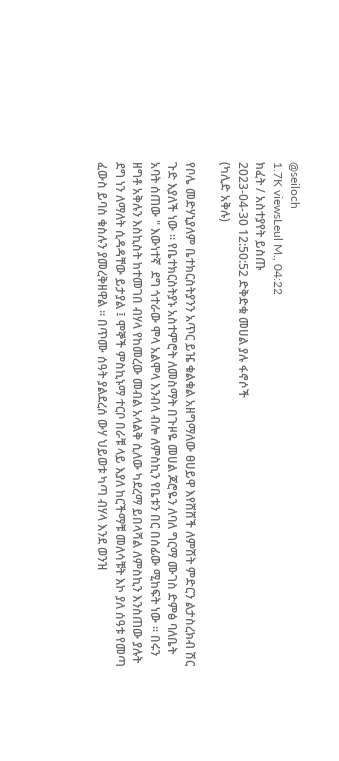@seiloch
1.7K viewsLeul M., 04:22
ክፈት / አስተያየት ይስጡ
2023-04-30 12:50:52 ድቅድቁ መሀል ያሉ ፋኖሶች
(ካሊድ አቅሉ)

የቦሌ መድሃኒያለም ቤተክርስትያንን አጥር ይዤ ቁልቁል አዘግማለው ፀሀይዋ እየሸሸች ለምሽት ምድርን ልታስረክብ ሽር ጉድ እያለች ነው ። የቤተክርስትያኑ አስተምሮት ለመስማት በጉዞዬ መሀል ጆሮዬን ለባለ ግርማ ሙገስ ድምፅ ባለቤት አባት ሰጠው " እውነተኛ  ደግ ጎተራው ሞላ አልሞላ እንብላ ብሎ ለምስኪን የቤቱን በር በሰፊው ሚከፍት ነው ። በሩን ዘግቶ አቅሉን እስኪስት ከተመገበ ብሃላ የከመረው መብል አላልቅ ሲለው ካደረማ ይበላሻል ለምስኪን እንስጠው ያሉት ደግ ነን ለማለት ሲዳዳቸው ይታያል ፤ ሞኞች ምስኪኑማ ተርቦ በራቹ ላይ እያለ ከርችማቹ መለሳቹት እኮ ያለ ሰዓቱ የመጣ ፈውስ ይባስ ቁስሉን ያመረቅዘዋል ። በጥሙ ሰዓት ያልደረሰ ውሃ ህይወቱ ካጣ ብሃላ እንደ ወንዝ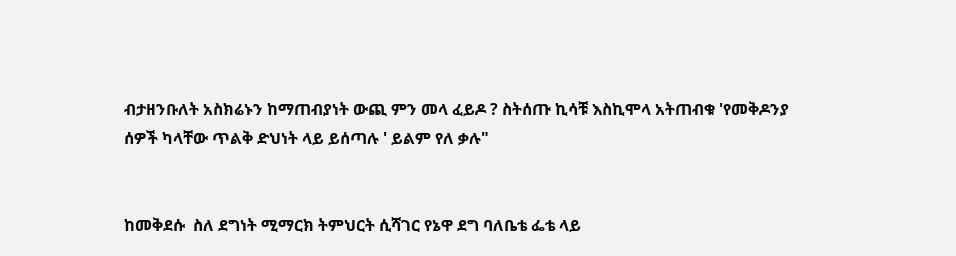ብታዘንቡለት አስክሬኑን ከማጠብያነት ውጪ ምን መላ ፈይዶ ? ስትሰጡ ኪሳቹ እስኪሞላ አትጠብቁ 'የመቅዶንያ ሰዎች ካላቸው ጥልቅ ድህነት ላይ ይሰጣሉ ' ይልም የለ ቃሉ"


ከመቅደሱ  ስለ ደግነት ሚማርክ ትምህርት ሲሻገር የኔዋ ደግ ባለቤቴ ፌቴ ላይ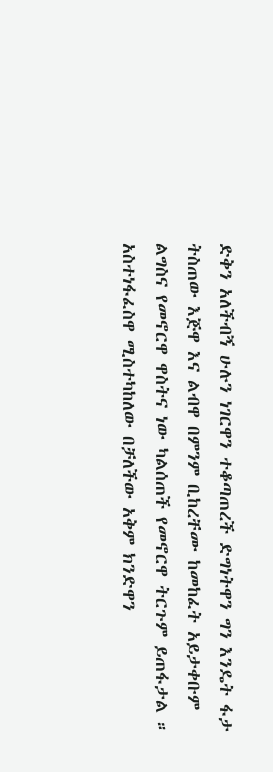ድቅን አለችብኝ ሁሉን ነገርዋን ተቆጣጠረች ድግነትዋን ግን እንዴት ፋታ ትስጠው እጅዋ እና ልብዋ በምንም ቢከረቸሙ ከመከፈት አይታቀቡም ልግስና የመኖርዋ ዋስትና ነው ካልሰጠች የመኖርዋ ትርጉም ይጠፋታል ። አስተነፋፈስዋ ሚስተካከለው በቻለችው አቅም ክንድዋን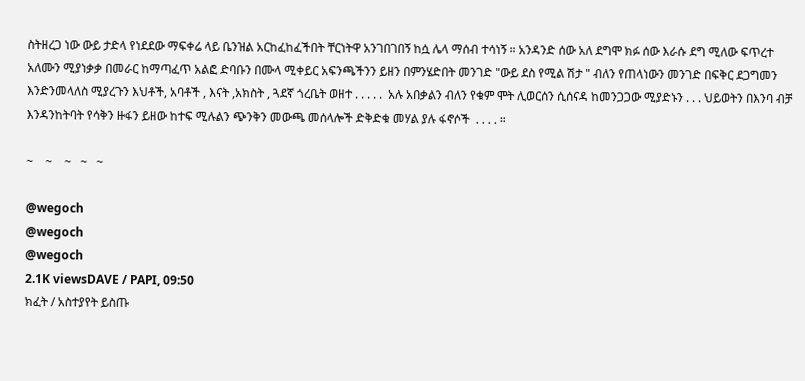ስትዘረጋ ነው ውይ ታድላ የነደደው ማፍቀሬ ላይ ቤንዝል አርከፈከፈችበት ቸርነትዋ አንገበገበኝ ከሷ ሌላ ማሰብ ተሳነኝ ። አንዳንድ ሰው አለ ደግሞ ክፉ ሰው እራሱ ደግ ሚለው ፍጥረተ አለሙን ሚያነቃቃ በመራር ከማጣፈጥ አልፎ ድባቡን በሙላ ሚቀይር አፍንጫችንን ይዘን በምንሄድበት መንገድ "ውይ ደስ የሚል ሽታ " ብለን የጠላነውን መንገድ በፍቅር ደጋግመን እንድንመላለስ ሚያረጉን እህቶች, አባቶች , እናት ,አክስት , ጓደኛ ጎረቤት ወዘተ . . . . .  አሉ አበቃልን ብለን የቁም ሞት ሊወርሰን ሲሰናዳ ከመንጋጋው ሚያድኑን . . . ህይወትን በእንባ ብቻ እንዳንከትባት የሳቅን ዙፋን ይዘው ከተፍ ሚሉልን ጭንቅን መውጫ መሰላሎች ድቅድቁ መሃል ያሉ ፋኖሶች  . . . . ።

~    ~    ~   ~   ~

@wegoch
@wegoch
@wegoch
2.1K viewsDAVE / PAPI, 09:50
ክፈት / አስተያየት ይስጡ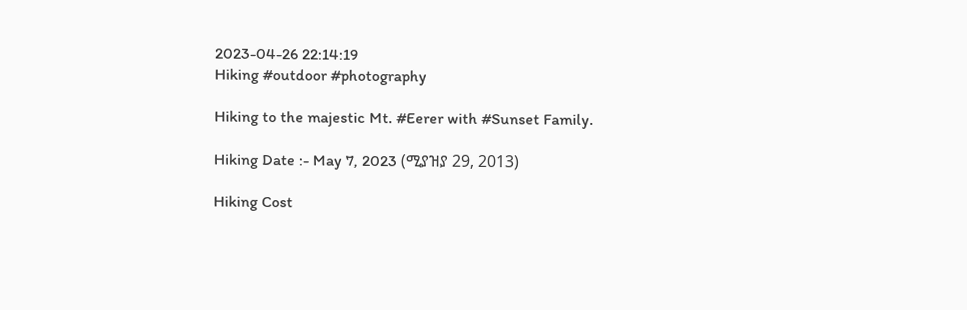2023-04-26 22:14:19
Hiking #outdoor #photography

Hiking to the majestic Mt. #Eerer with #Sunset Family.

Hiking Date :- May 7, 2023 (ሚያዝያ 29, 2013)

Hiking Cost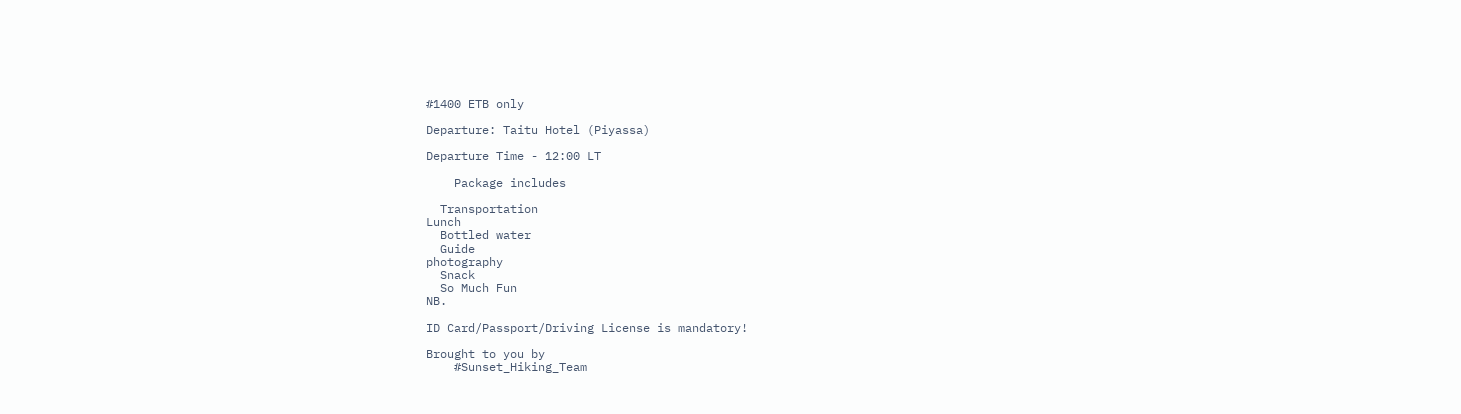#1400 ETB only

Departure: Taitu Hotel (Piyassa)

Departure Time - 12:00 LT

    Package includes

  Transportation
Lunch
  Bottled water
  Guide
photography
  Snack
  So Much Fun
NB.

ID Card/Passport/Driving License is mandatory!

Brought to you by
    #Sunset_Hiking_Team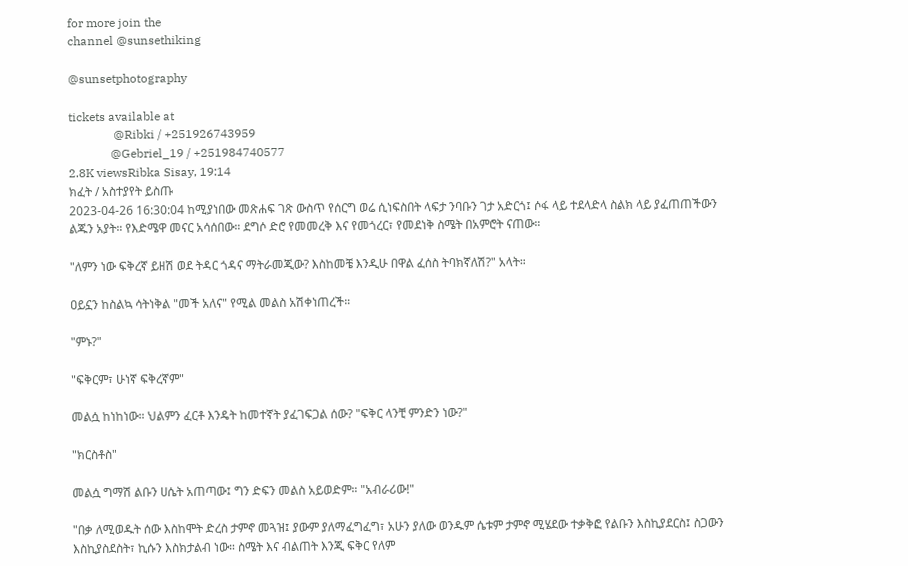for more join the
channel @sunsethiking

@sunsetphotography

tickets available at
               @Ribki / +251926743959
              @Gebriel_19 / +251984740577
2.8K viewsRibka Sisay, 19:14
ክፈት / አስተያየት ይስጡ
2023-04-26 16:30:04 ከሚያነበው መጽሐፍ ገጽ ውስጥ የሰርግ ወሬ ሲነፍስበት ላፍታ ንባቡን ገታ አድርጎ፤ ሶፋ ላይ ተደላድላ ስልክ ላይ ያፈጠጠችውን ልጁን አያት። የእድሜዋ መናር አሳሰበው። ደግሶ ድሮ የመመረቅ እና የመጎረር፣ የመደነቅ ስሜት በአምሮት ናጠው።

"ለምን ነው ፍቅረኛ ይዘሽ ወደ ትዳር ጎዳና ማትራመጂው? እስከመቼ እንዲሁ በዋል ፈሰስ ትባክኛለሽ?" አላት።

ዐይኗን ከስልኳ ሳትነቅል "መች አለና" የሚል መልስ አሽቀነጠረች።

"ምኑ?"

"ፍቅርም፣ ሁነኛ ፍቅረኛም"

መልሷ ከነከነው። ህልምን ፈርቶ እንዴት ከመተኛት ያፈገፍጋል ሰው? "ፍቅር ላንቺ ምንድን ነው?"

"ክርስቶስ"

መልሷ ግማሽ ልቡን ሀሴት አጠጣው፤ ግን ድፍን መልስ አይወድም። "አብራሪው!"

"በቃ ለሚወዱት ሰው እስከሞት ድረስ ታምኖ መጓዝ፤ ያውም ያለማፈግፈግ፣ አሁን ያለው ወንዱም ሴቱም ታምኖ ሚሄደው ተቃቅፎ የልቡን እስኪያደርስ፤ ስጋውን እስኪያስደስት፣ ኪሱን እስክታልብ ነው። ስሜት እና ብልጠት እንጂ ፍቅር የለም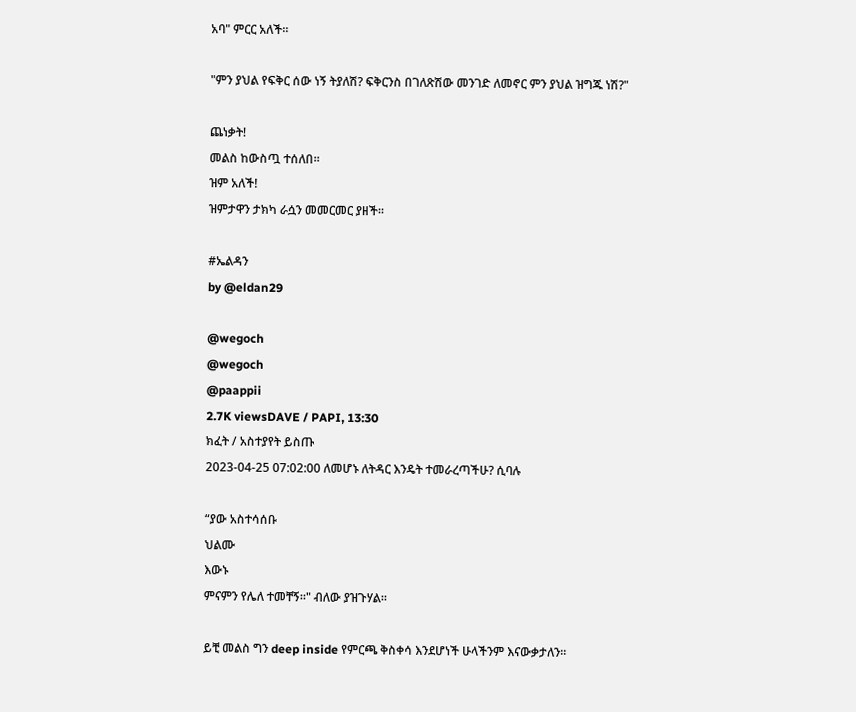አባ" ምርር አለች።

"ምን ያህል የፍቅር ሰው ነኝ ትያለሽ? ፍቅርንስ በገለጽሽው መንገድ ለመኖር ምን ያህል ዝግጁ ነሽ?"

ጨነቃት!
መልስ ከውስጧ ተሰለበ።
ዝም አለች!
ዝምታዋን ታክካ ራሷን መመርመር ያዘች።

#ኤልዳን
by @eldan29

@wegoch
@wegoch
@paappii
2.7K viewsDAVE / PAPI, 13:30
ክፈት / አስተያየት ይስጡ
2023-04-25 07:02:00 ለመሆኑ ለትዳር እንዴት ተመራረጣችሁ? ሲባሉ

“ያው አስተሳሰቡ
ህልሙ
እውኑ
ምናምን የሌለ ተመቸኝ።" ብለው ያዝጉሃል።

ይቺ መልስ ግን deep inside የምርጫ ቅስቀሳ እንደሆነች ሁላችንም እናውቃታለን።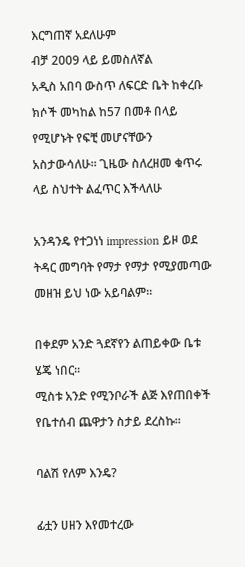እርግጠኛ አደለሁም
ብቻ 2009 ላይ ይመስለኛል
አዲስ አበባ ውስጥ ለፍርድ ቤት ከቀረቡ ክሶች መካከል ከ57 በመቶ በላይ የሚሆኑት የፍቺ መሆናቸውን አስታውሳለሁ። ጊዜው ስለረዘመ ቁጥሩ ላይ ስህተት ልፈጥር እችላለሁ

አንዳንዴ የተጋነነ impression ይዞ ወደ ትዳር መግባት የማታ የማታ የሚያመጣው መዘዝ ይህ ነው አይባልም።

በቀደም አንድ ጓደኛየን ልጠይቀው ቤቱ ሄጄ ነበር።
ሚስቱ አንድ የሚንቦራች ልጅ እየጠበቀች የቤተሰብ ጨዋታን ስታይ ደረስኩ።

ባልሽ የለም እንዴ?

ፊቷን ሀዘን እየመተረው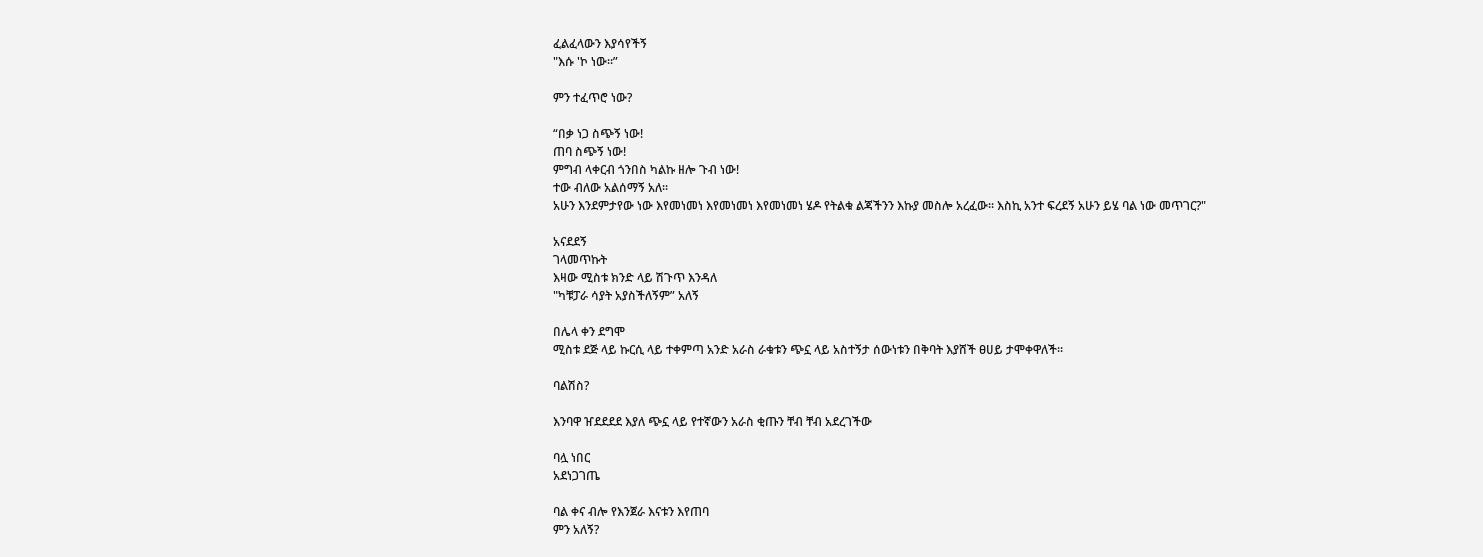ፈልፈላውን እያሳየችኝ
"እሱ 'ኮ ነው።”

ምን ተፈጥሮ ነው?

“በቃ ነጋ ስጭኝ ነው!
ጠባ ስጭኝ ነው!
ምግብ ላቀርብ ጎንበስ ካልኩ ዘሎ ጉብ ነው!
ተው ብለው አልሰማኝ አለ።
አሁን እንደምታየው ነው እየመነመነ እየመነመነ እየመነመነ ሄዶ የትልቁ ልጃችንን እኩያ መስሎ አረፈው። እስኪ አንተ ፍረደኝ አሁን ይሄ ባል ነው መጥገር?"

አናደደኝ
ገላመጥኩት
እዛው ሚስቱ ክንድ ላይ ሽጉጥ እንዳለ
"ካቹፓራ ሳያት አያስችለኝም” አለኝ

በሌላ ቀን ደግሞ
ሚስቱ ደጅ ላይ ኩርሲ ላይ ተቀምጣ አንድ አራስ ራቁቱን ጭኗ ላይ አስተኝታ ሰውነቱን በቅባት እያሸች ፀሀይ ታሞቀዋለች።

ባልሽስ?

እንባዋ ዠደደደደ እያለ ጭኗ ላይ የተኛውን አራስ ቂጡን ቸብ ቸብ አደረገችው

ባሏ ነበር
አደነጋገጤ

ባል ቀና ብሎ የእንጀራ እናቱን እየጠባ
ምን አለኝ?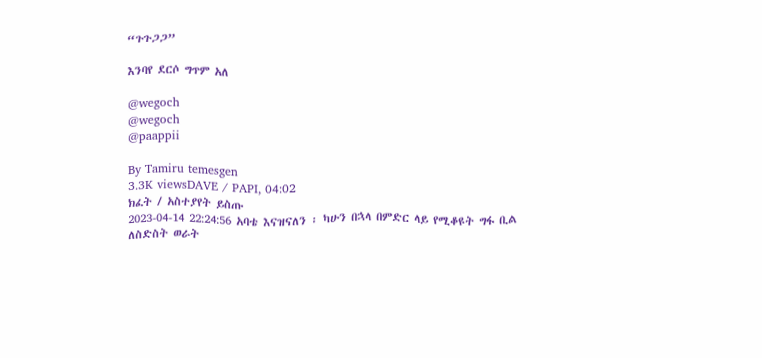“ጉጉጋጋ”

እንባየ ደርሶ ግጥም አለ

@wegoch
@wegoch
@paappii

By Tamiru temesgen
3.3K viewsDAVE / PAPI, 04:02
ክፈት / አስተያየት ይስጡ
2023-04-14 22:24:56 አባቴ እናዝናለን ፡ ካሁን በኋላ በምድር ላይ የሚቆዩት ግፋ ቢል ለስድስት ወራት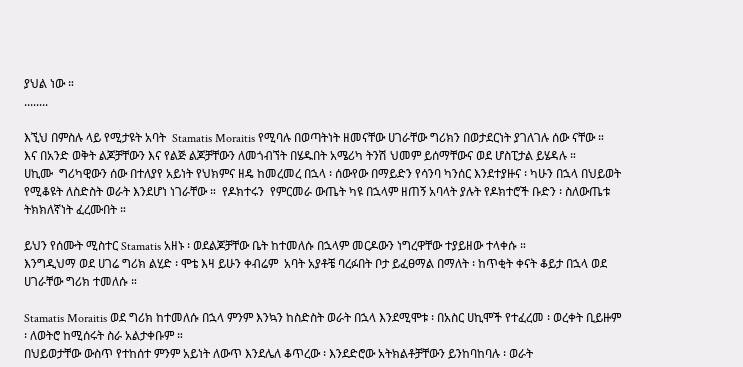ያህል ነው ።
........

እኚህ በምስሉ ላይ የሚታዩት አባት  Stamatis Moraitis የሚባሉ በወጣትነት ዘመናቸው ሀገራቸው ግሪክን በወታደርነት ያገለገሉ ሰው ናቸው ።
እና በአንድ ወቅት ልጆቻቸውን እና የልጅ ልጆቻቸውን ለመጎብኘት በሄዱበት አሜሪካ ትንሽ ህመም ይሰማቸውና ወደ ሆስፒታል ይሄዳሉ ።
ሀኪሙ  ግሪካዊውን ሰው በተለያየ አይነት የህክምና ዘዴ ከመረመረ በኋላ ፡ ሰውየው በማይድን የሳንባ ካንሰር እንደተያዙና ፡ ካሁን በኋላ በህይወት የሚቆዩት ለስድስት ወራት እንደሆነ ነገራቸው ።  የዶክተሩን  የምርመራ ውጤት ካዩ በኋላም ዘጠኝ አባላት ያሉት የዶክተሮች ቡድን ፡ ስለውጤቱ ትክክለኛነት ፈረሙበት ።

ይህን የሰሙት ሚስተር Stamatis አዘኑ ፡ ወደልጆቻቸው ቤት ከተመለሱ በኋላም መርዶውን ነግረዋቸው ተያይዘው ተላቀሱ ።
እንግዲህማ ወደ ሀገሬ ግሪክ ልሂድ ፡ ሞቴ እዛ ይሁን ቀብሬም  አባት አያቶቼ ባረፉበት ቦታ ይፈፀማል በማለት ፡ ከጥቂት ቀናት ቆይታ በኋላ ወደ ሀገራቸው ግሪክ ተመለሱ ።

Stamatis Moraitis ወደ ግሪክ ከተመለሱ በኋላ ምንም እንኳን ከስድስት ወራት በኋላ እንደሚሞቱ ፡ በአስር ሀኪሞች የተፈረመ ፡ ወረቀት ቢይዙም ፡ ለወትሮ ከሚሰሩት ስራ አልታቀቡም ።
በህይወታቸው ውስጥ የተከሰተ ምንም አይነት ለውጥ እንደሌለ ቆጥረው ፡ እንደድሮው አትክልቶቻቸውን ይንከባከባሉ ፡ ወራት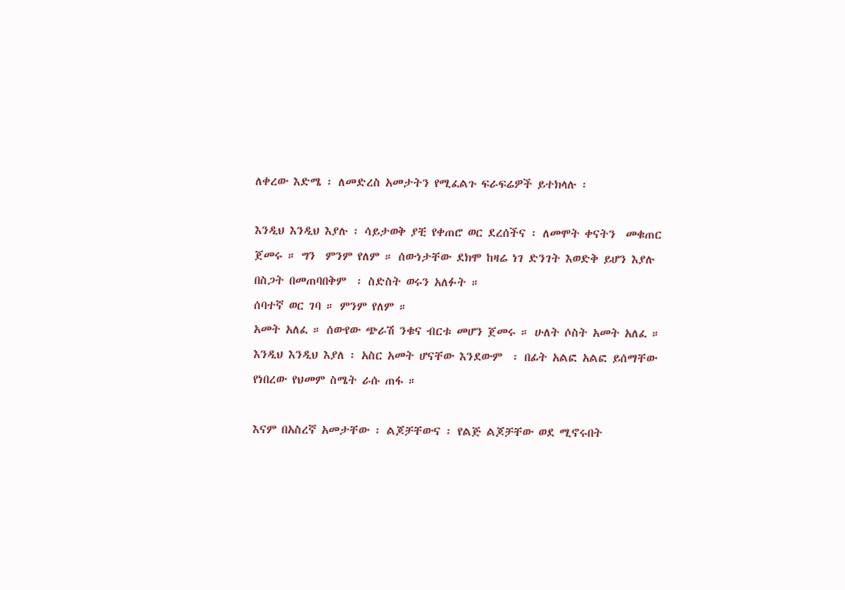ለቀረው እድሜ ፡ ለመድረስ አመታትን የሚፈልጉ ፍራፍሬዎች ይተክላሉ ፡

እንዲህ እንዲህ እያሉ ፡ ሳይታወቅ ያቺ የቀጠሮ ወር ደረሰችና ፡ ለመሞት ቀናትን  መቁጠር ጀመሩ ። ግን  ምንም የለም ። ሰውነታቸው ደክሞ ከዛሬ ነገ ድንገት እወድቅ ይሆን እያሉ በስጋት በመጠባበቅም  ፡ ስድስት ወሩን አለፉት ።
ሰባተኛ ወር ገባ ። ምንም የለም ።
አመት አለፈ ። ሰውየው ጭራሽ ንቁና ብርቱ መሆን ጀመሩ ። ሁለት ሶስት አመት አለፈ ። እንዲህ እንዲህ እያለ ፡ አስር አመት ሆናቸው እንደውም  ፡ በፊት አልፎ አልፎ ይሰማቸው የነበረው የህመም ስሜት ራሱ ጠፋ ።

እናም በአስረኛ አመታቸው ፡ ልጆቻቸውና ፡ የልጅ ልጆቻቸው ወደ ሚኖሩበት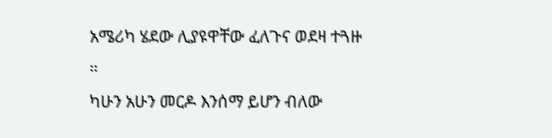አሜሪካ ሄደው ሊያዩዋቸው ፈለጉና ወደዛ ተጓዙ ።
ካሁን አሁን መርዶ እንሰማ ይሆን ብለው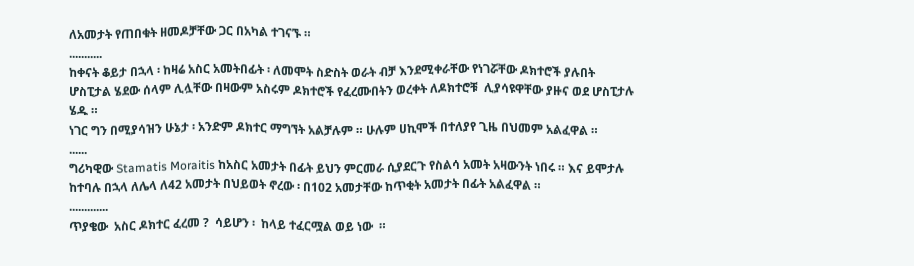ለአመታት የጠበቁት ዘመዶቻቸው ጋር በአካል ተገናኙ ።
...........
ከቀናት ቆይታ በኋላ ፡ ከዛሬ አስር አመትበፊት ፡ ለመሞት ስድስት ወራት ብቻ እንደሚቀራቸው የነገሯቸው ዶክተሮች ያሉበት ሆስፒታል ሄደው ሰላም ሊሏቸው በዛውም አስሩም ዶክተሮች የፈረሙበትን ወረቀት ለዶክተሮቹ  ሊያሳዩዋቸው ያዙና ወደ ሆስፒታሉ ሄዱ ።
ነገር ግን በሚያሳዝን ሁኔታ ፡ አንድም ዶክተር ማግኘት አልቻሉም ። ሁሉም ሀኪሞች በተለያየ ጊዜ በህመም አልፈዋል ።
......
ግሪካዊው Stamatis Moraitis ከአስር አመታት በፊት ይህን ምርመራ ሲያደርጉ የስልሳ አመት አዛውንት ነበሩ ። እና ይሞታሉ ከተባሉ በኋላ ለሌላ ለ42 አመታት በህይወት ኖረው ፡ በ102 አመታቸው ከጥቂት አመታት በፊት አልፈዋል ።
.............
ጥያቄው  አስር ዶክተር ፈረመ ?  ሳይሆን ፡  ከላይ ተፈርሟል ወይ ነው  ።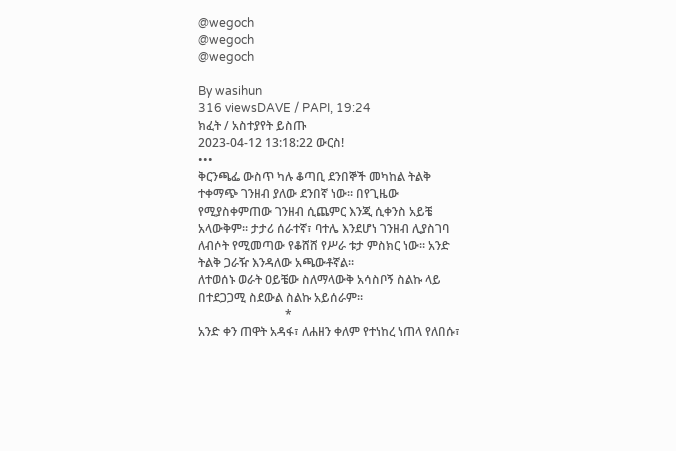@wegoch
@wegoch
@wegoch

By wasihun
316 viewsDAVE / PAPI, 19:24
ክፈት / አስተያየት ይስጡ
2023-04-12 13:18:22 ውርስ!
•••
ቅርንጫፌ ውስጥ ካሉ ቆጣቢ ደንበኞች መካከል ትልቅ ተቀማጭ ገንዘብ ያለው ደንበኛ ነው። በየጊዜው የሚያስቀምጠው ገንዘብ ሲጨምር እንጂ ሲቀንስ አይቼ አላውቅም። ታታሪ ሰራተኛ፣ ባተሌ እንደሆነ ገንዘብ ሊያስገባ ለብሶት የሚመጣው የቆሸሸ የሥራ ቱታ ምስክር ነው። አንድ ትልቅ ጋራዥ እንዳለው አጫውቶኛል።
ለተወሰኑ ወራት ዐይቼው ስለማላውቅ አሳስቦኝ ስልኩ ላይ በተደጋጋሚ ስደውል ስልኩ አይሰራም።
                             *
አንድ ቀን ጠዋት አዳፋ፣ ለሐዘን ቀለም የተነከረ ነጠላ የለበሱ፣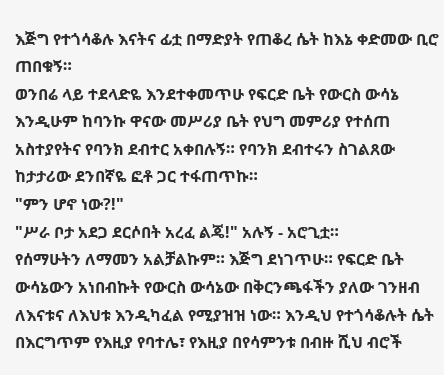እጅግ የተጎሳቆሉ እናትና ፊቷ በማድያት የጠቆረ ሴት ከእኔ ቀድመው ቢሮ ጠበቁኝ።
ወንበሬ ላይ ተደላድዬ እንደተቀመጥሁ የፍርድ ቤት የውርስ ውሳኔ እንዲሁም ከባንኩ ዋናው መሥሪያ ቤት የህግ መምሪያ የተሰጠ አስተያየትና የባንክ ደብተር አቀበሉኝ። የባንክ ደብተሩን ስገልጸው ከታታሪው ደንበኛዬ ፎቶ ጋር ተፋጠጥኩ።
"ምን ሆኖ ነው?!"
"ሥራ ቦታ አደጋ ደርሶበት አረፈ ልጄ!" አሉኝ - አሮጊቷ።
የሰማሁትን ለማመን አልቻልኩም። እጅግ ደነገጥሁ። የፍርድ ቤት ውሳኔውን አነበብኩት የውርስ ውሳኔው በቅርንጫፋችን ያለው ገንዘብ ለእናቱና ለእህቱ እንዲካፈል የሚያዝዝ ነው። እንዲህ የተጎሳቆሉት ሴት በእርግጥም የእዚያ የባተሌ፣ የእዚያ በየሳምንቱ በብዙ ሺህ ብሮች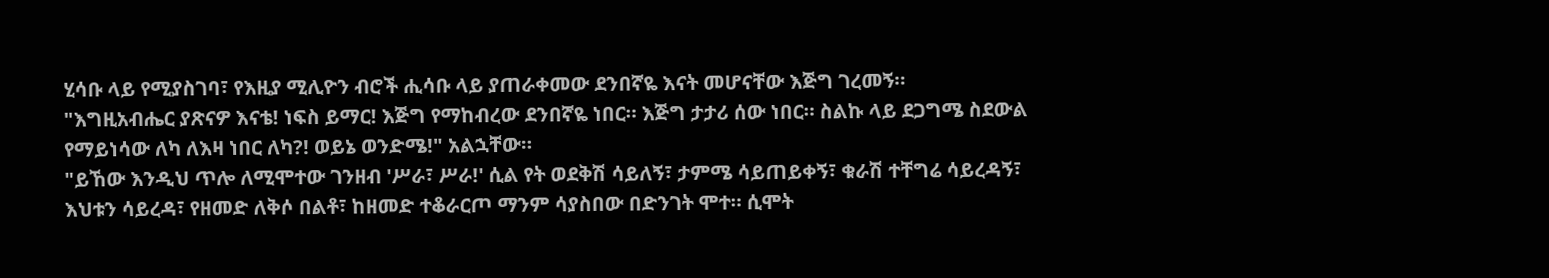ሂሳቡ ላይ የሚያስገባ፣ የእዚያ ሚሊዮን ብሮች ሒሳቡ ላይ ያጠራቀመው ደንበኛዬ እናት መሆናቸው እጅግ ገረመኝ።
"እግዚአብሔር ያጽናዎ እናቴ! ነፍስ ይማር! እጅግ የማከብረው ደንበኛዬ ነበር። እጅግ ታታሪ ሰው ነበር። ስልኩ ላይ ደጋግሜ ስደውል የማይነሳው ለካ ለእዛ ነበር ለካ?! ወይኔ ወንድሜ!" አልኋቸው።
"ይኸው እንዲህ ጥሎ ለሚሞተው ገንዘብ 'ሥራ፣ ሥራ!' ሲል የት ወደቅሽ ሳይለኝ፣ ታምሜ ሳይጠይቀኝ፣ ቁራሽ ተቸግሬ ሳይረዳኝ፣ እህቱን ሳይረዳ፣ የዘመድ ለቅሶ በልቶ፣ ከዘመድ ተቆራርጦ ማንም ሳያስበው በድንገት ሞተ። ሲሞት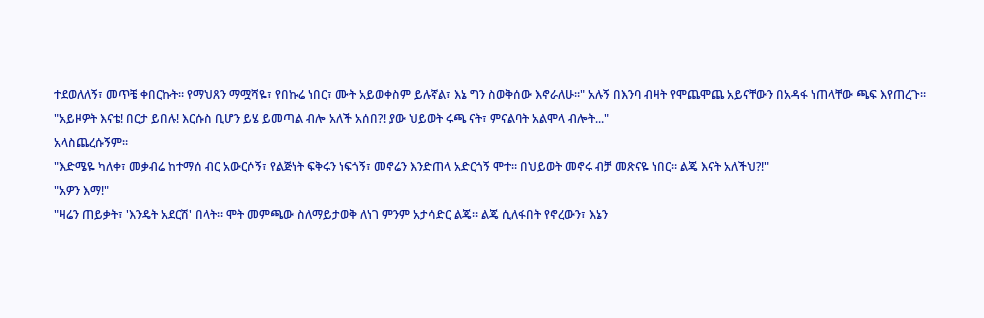ተደወለለኝ፣ መጥቼ ቀበርኩት። የማህጸን ማሟሻዬ፣ የበኩሬ ነበር፣ ሙት አይወቀስም ይሉኛል፣ እኔ ግን ስወቅሰው እኖራለሁ።" አሉኝ በእንባ ብዛት የሞጨሞጨ አይናቸውን በአዳፋ ነጠላቸው ጫፍ እየጠረጉ።
"አይዞዎት እናቴ! በርታ ይበሉ! እርሱስ ቢሆን ይሄ ይመጣል ብሎ አለች አሰበ?! ያው ህይወት ሩጫ ናት፣ ምናልባት አልሞላ ብሎት..."
አላስጨረሱኝም።
"እድሜዬ ካለቀ፣ መቃብሬ ከተማሰ ብር አውርሶኝ፣ የልጅነት ፍቅሩን ነፍጎኝ፣ መኖሬን እንድጠላ አድርጎኝ ሞተ። በህይወት መኖሩ ብቻ መጽናዬ ነበር። ልጄ እናት አለችህ?!"
"አዎን እማ!"
"ዛሬን ጠይቃት፣ 'እንዴት አደርሽ' በላት። ሞት መምጫው ስለማይታወቅ ለነገ ምንም አታሳድር ልጄ። ልጄ ሲለፋበት የኖረውን፣ እኔን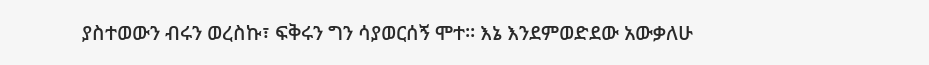ያስተወውን ብሩን ወረስኩ፣ ፍቅሩን ግን ሳያወርሰኝ ሞተ። እኔ እንደምወድደው አውቃለሁ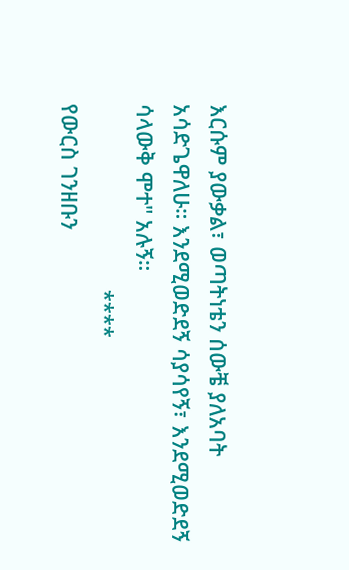እርሱም ያውቃል፣ ወጣትነቴን ሰውቼ ያለአባት አሳድጌዋለሁ። እንደሚወድደኝ ሳያሳየኝ፣ እንደሚወድደኝ ሳላውቅ ሞተ" አሉኝ።
                               ****
የውርስ ገንዘቡን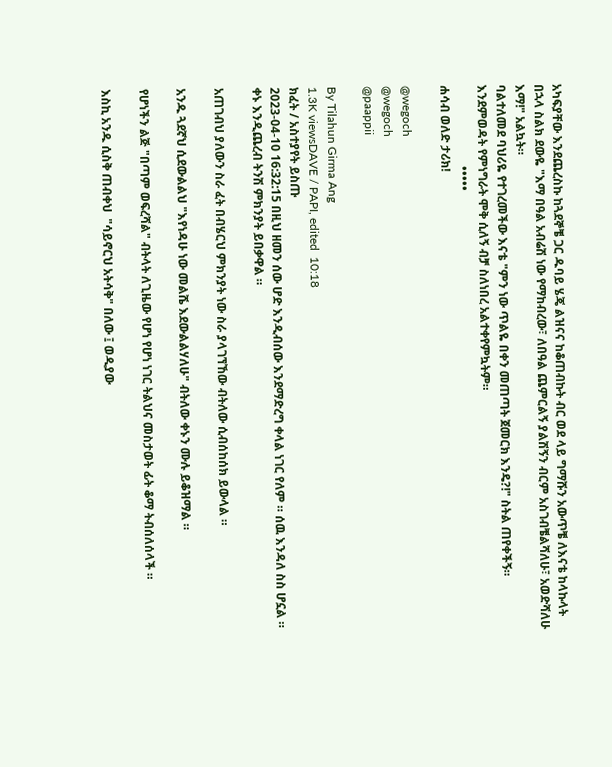አካፍያቸው እንደጨረስኩ ከጓደኞቼ ጋር ዱባይ ሄጄ ልዝናና ከቆጠብኩት ብር ወደ ላይ ግማሹን አውጥቼ ለእናቴ ከላኩላት በኋላ ስልክ ደውዬ "እማ በዓል አብሬሽ ነው የማከብረው፣ ለበዓል ጨምርልኝ ያልሽኝን ብርም አስገብቼልሻለሁ፣ አወድሻለሁ እማ!" አልኳት።
ባልተለመደ ባህሪዬ የተገረመችው እናቴ "ምን ነው ጥልዬ በቀን መጠጣት ጀመርክ እንዴ?!" ስትል ጠየቀችኝ።
እንደምወዳት የምነግራት ሞቅ ሲለኝ ብቻ ስለነበረ አልተቀየምኳትም።
                           •••••
ሐሳብ ወለድ ታሪክ!

@wegoch
@wegoch
@paappii

By Tilahun Girma Ang
1.3K viewsDAVE / PAPI, edited  10:18
ክፈት / አስተያየት ይስጡ
2023-04-10 16:32:15 በዚህ ዘመን ሰው ሆድ እንዲብሰው እንደማድረግ ቀላል ነገር የለም ። ሰዉ እንዳለ ስስ ሆኗል ። ቀኑ እንዲጨረብ ትንሽ ምክንያት ይበቃዋል ።

አጠገብህ ያለውን ስራ ፈት በብሄርህ ምክንያት ነው ስራ ያላገኘኸው ብትለው ሲብሰከሰክ ይውላል ።

አንዱ ጓደኛህ ሲደውልልህ "እየነዳሁ ነው መልሼ እደውልልሃለሁ" ብትለው ቀኑን ሙሉ ይቆዝማል ።

የሆነችን ልጅ "በጣም ወፍረሻል" ብትላት ለጊዜው የሆነ የሆነ ነገር ትልህና መስታወት ፊት ቆማ ትብሰለሰላች ።

እስኪ አንዱ ሲስቅ ጠብቀህ  "ሳይኖርህ አትሳቅ" በለው ፤ ወዲያው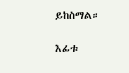ይከስማል።

እፊቱ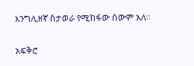እንግሊዘኛ ስታወራ የሚከፋው ሰውም አለ።

አፍቅሮ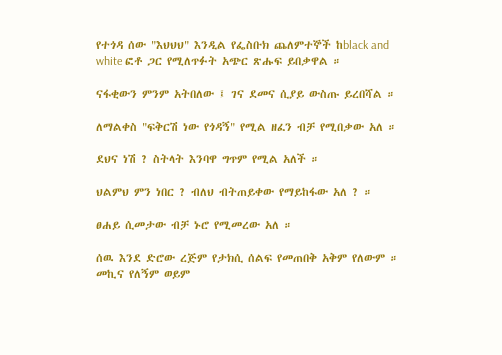የተጎዳ ሰው "እህህህ" እንዲል የፌስቡክ ጨለምተኞች ከblack and white ፎቶ ጋር የሚለጥፉት አጭር ጽሑፍ ይበቃዋል ።

ናፋቂውን ምንም አትበለው ፤ ገና ደመና ሲያይ ውስጡ ይረበሻል ።

ለማልቀስ "ፍቅርሽ ነው የጎዳኝ" የሚል ዘፈን ብቻ የሚበቃው አለ ።

ደህና ነሽ ? ስትላት እንባዋ ግጥም የሚል አለች ።

ህልምህ ምን ነበር ? ብለህ ብትጠይቀው የማይከፋው አለ ? ።

ፀሐይ ሲመታው ብቻ ኑሮ የሚመረው አለ ።

ሰዉ እንደ ድሮው ረጅም የታክሲ ሰልፍ የመጠበቅ አቅም የለውም ። መኪና የለኝም ወይም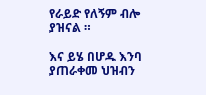የራይድ የለኝም ብሎ ያዝናል ።

እና ይሄ በሆዱ እንባ ያጠራቀመ ህዝብን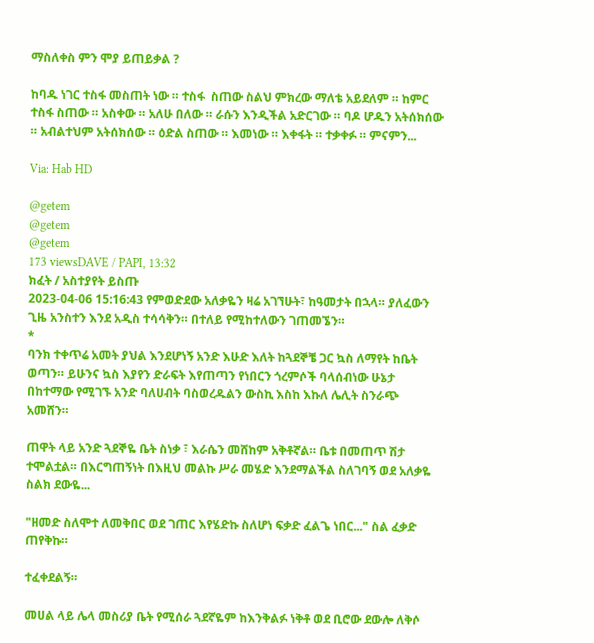ማስለቀስ ምን ሞያ ይጠይቃል ?

ከባዱ ነገር ተስፋ መስጠት ነው ። ተስፋ  ስጠው ስልህ ምክረው ማለቴ አይደለም ። ከምር ተስፋ ስጠው ። አስቀው ። አለሁ በለው ። ራሱን እንዲችል አድርገው ። ባዶ ሆዱን አትሰክሰው ። አብልተህም አትሰክሰው ። ዕድል ስጠው ። እመነው ። እቀፋት ። ተቃቀፉ ። ምናምን...

Via: Hab HD

@getem
@getem
@getem
173 viewsDAVE / PAPI, 13:32
ክፈት / አስተያየት ይስጡ
2023-04-06 15:16:43 የምወድደው አለቃዬን ዛሬ አገኘሁት፣ ከዓመታት በኋላ። ያለፈውን ጊዜ አንስተን እንደ አዲስ ተሳሳቅን። በተለይ የሚከተለውን ገጠመኜን።
*
ባንክ ተቀጥሬ አመት ያህል እንደሆነኝ አንድ እሁድ እለት ከጓደኞቼ ጋር ኳስ ለማየት ከቤት ወጣን። ይሁንና ኳስ እያየን ድራፍት እየጠጣን የነበርን ጎረምሶች ባላሰብነው ሁኔታ በከተማው የሚገኙ አንድ ባለሀብት ባስወረዱልን ውስኪ እስከ እኩለ ሌሊት ስንራጭ አመሸን።

ጠዋት ላይ አንድ ጓደኞዬ ቤት ስነቃ ፣ እራሴን መሸከም አቅቶኛል። ቤቱ በመጠጥ ሽታ ተሞልቷል። በእርግጠኝነት በእዚህ መልኩ ሥራ መሄድ እንደማልችል ስለገባኝ ወደ አለቃዬ ስልክ ደውዬ...

"ዘመድ ስለሞተ ለመቅበር ወደ ገጠር እየሄድኩ ስለሆነ ፍቃድ ፈልጌ ነበር..." ስል ፈቃድ ጠየቅኩ።

ተፈቀደልኝ።

መሀል ላይ ሌላ መስሪያ ቤት የሚሰራ ጓደኛዬም ከእንቅልፉ ነቅቶ ወደ ቢሮው ደውሎ ለቅሶ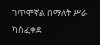ገጥሞኛል በማለት ሥራ ካስፈቀደ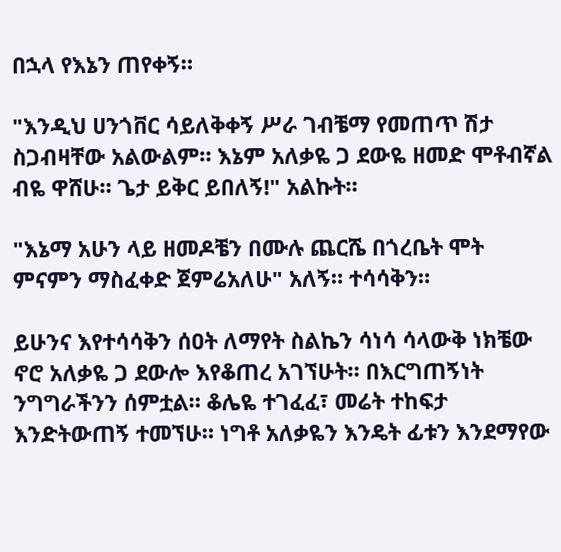በኋላ የእኔን ጠየቀኝ።

"እንዲህ ሀንጎቨር ሳይለቅቀኝ ሥራ ገብቼማ የመጠጥ ሽታ ስጋብዛቸው አልውልም። እኔም አለቃዬ ጋ ደውዬ ዘመድ ሞቶብኛል ብዬ ዋሸሁ። ጌታ ይቅር ይበለኝ!" አልኩት።

"እኔማ አሁን ላይ ዘመዶቼን በሙሉ ጨርሼ በጎረቤት ሞት ምናምን ማስፈቀድ ጀምሬአለሁ" አለኝ። ተሳሳቅን።

ይሁንና እየተሳሳቅን ሰዐት ለማየት ስልኬን ሳነሳ ሳላውቅ ነክቼው ኖሮ አለቃዬ ጋ ደውሎ እየቆጠረ አገኘሁት። በእርግጠኝነት ንግግራችንን ሰምቷል። ቆሌዬ ተገፈፈ፣ መሬት ተከፍታ እንድትውጠኝ ተመኘሁ። ነግቶ አለቃዬን እንዴት ፊቱን እንደማየው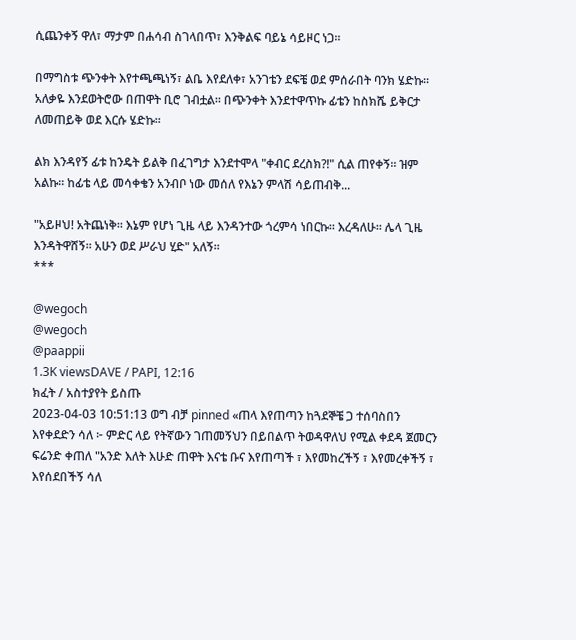ሲጨንቀኝ ዋለ፣ ማታም በሐሳብ ስገላበጥ፣ እንቅልፍ ባይኔ ሳይዞር ነጋ።

በማግስቱ ጭንቀት እየተጫጫነኝ፣ ልቤ እየደለቀ፣ አንገቴን ደፍቼ ወደ ምሰራበት ባንክ ሄድኩ። አለቃዬ እንደወትሮው በጠዋት ቢሮ ገብቷል። በጭንቀት እንደተዋጥኩ ፊቴን ከስክሼ ይቅርታ ለመጠይቅ ወደ እርሱ ሄድኩ።

ልክ እንዳየኝ ፊቱ ከንዴት ይልቅ በፈገግታ እንደተሞላ "ቀብር ደረስክ?!" ሲል ጠየቀኝ። ዝም አልኩ። ከፊቴ ላይ መሳቀቄን አንብቦ ነው መሰለ የእኔን ምላሽ ሳይጠብቅ...

"አይዞህ! አትጨነቅ። እኔም የሆነ ጊዜ ላይ እንዳንተው ጎረምሳ ነበርኩ። እረዳለሁ። ሌላ ጊዜ እንዳትዋሸኝ። አሁን ወደ ሥራህ ሂድ" አለኝ።
***

@wegoch
@wegoch
@paappii
1.3K viewsDAVE / PAPI, 12:16
ክፈት / አስተያየት ይስጡ
2023-04-03 10:51:13 ወግ ብቻ pinned «ጠላ እየጠጣን ከጓደኞቼ ጋ ተሰባስበን እየቀደድን ሳለ ፦ ምድር ላይ የትኛውን ገጠመኝህን በይበልጥ ትወዳዋለህ የሚል ቀደዳ ጀመርን ፍሬንድ ቀጠለ "አንድ እለት እሁድ ጠዋት እናቴ ቡና እየጠጣች ፣ እየመከረችኝ ፣ እየመረቀችኝ ፣ እየሰደበችኝ ሳለ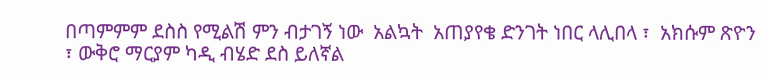በጣምምም ደስስ የሚልሽ ምን ብታገኝ ነው  አልኳት  አጠያየቄ ድንገት ነበር ላሊበላ ፣  አክሱም ጽዮን ፣ ውቅሮ ማርያም ካዲ ብሄድ ደስ ይለኛል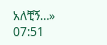አለቺኝ…»
07:51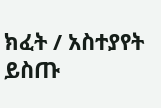ክፈት / አስተያየት ይስጡ